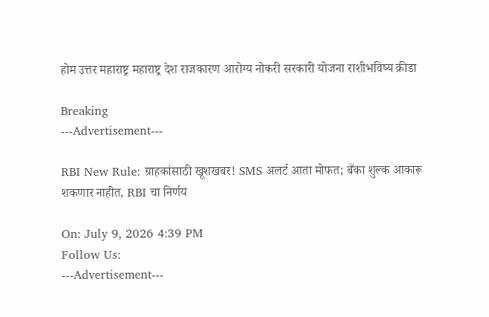होम उत्तर महाराष्ट्र महाराष्ट्र देश राजकारण आरोग्य नोकरी सरकारी योजना राशीभविष्य क्रीडा

Breaking
---Advertisement---

RBI New Rule: ग्राहकांसाठी खूशखबर! SMS अलर्ट आता मोफत; बँका शुल्क आकारू शकणार नाहीत, RBI चा निर्णय

On: July 9, 2026 4:39 PM
Follow Us:
---Advertisement---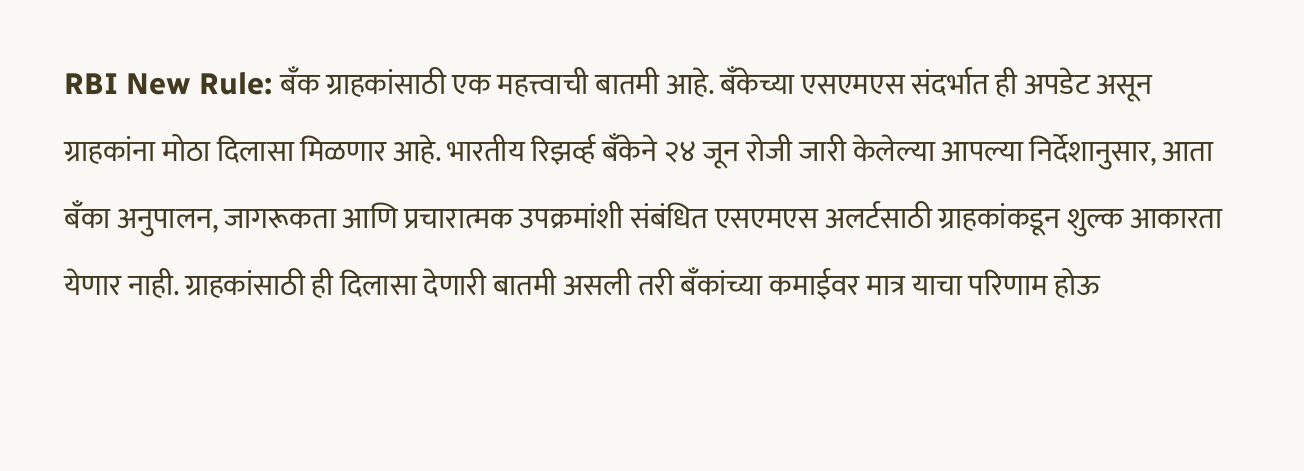RBI New Rule: बँक ग्राहकांसाठी एक महत्त्वाची बातमी आहे. बँकेच्या एसएमएस संदर्भात ही अपडेट असून ग्राहकांना मोठा दिलासा मिळणार आहे. भारतीय रिझर्व्ह बँकेने २४ जून रोजी जारी केलेल्या आपल्या निर्देशानुसार, आता बँका अनुपालन, जागरूकता आणि प्रचारात्मक उपक्रमांशी संबंधित एसएमएस अलर्टसाठी ग्राहकांकडून शुल्क आकारता येणार नाही. ग्राहकांसाठी ही दिलासा देणारी बातमी असली तरी बँकांच्या कमाईवर मात्र याचा परिणाम होऊ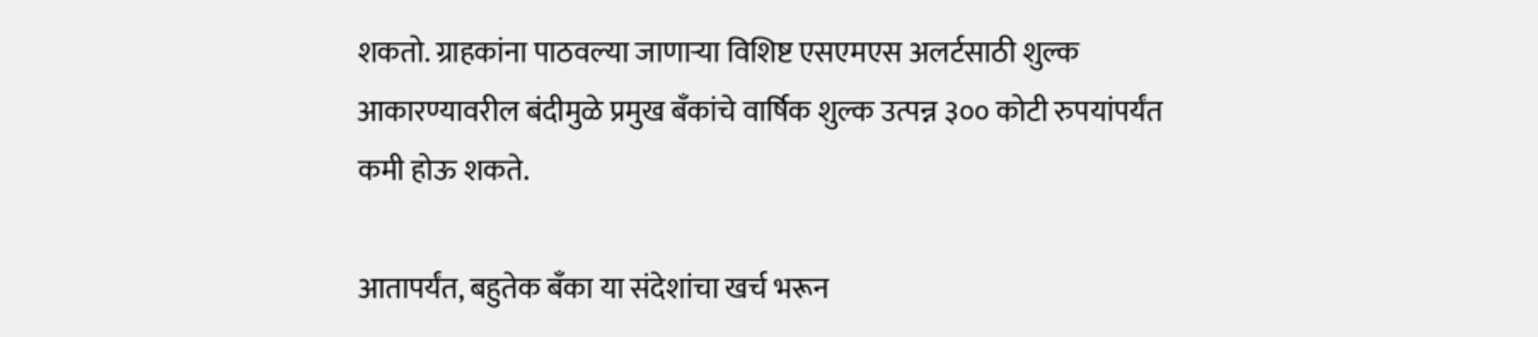शकतो. ग्राहकांना पाठवल्या जाणाऱ्या विशिष्ट एसएमएस अलर्टसाठी शुल्क आकारण्यावरील बंदीमुळे प्रमुख बँकांचे वार्षिक शुल्क उत्पन्न ३०० कोटी रुपयांपर्यंत कमी होऊ शकते.

आतापर्यंत, बहुतेक बँका या संदेशांचा खर्च भरून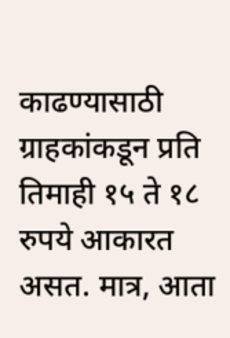काढण्यासाठी ग्राहकांकडून प्रति तिमाही १५ ते १८ रुपये आकारत असत. मात्र, आता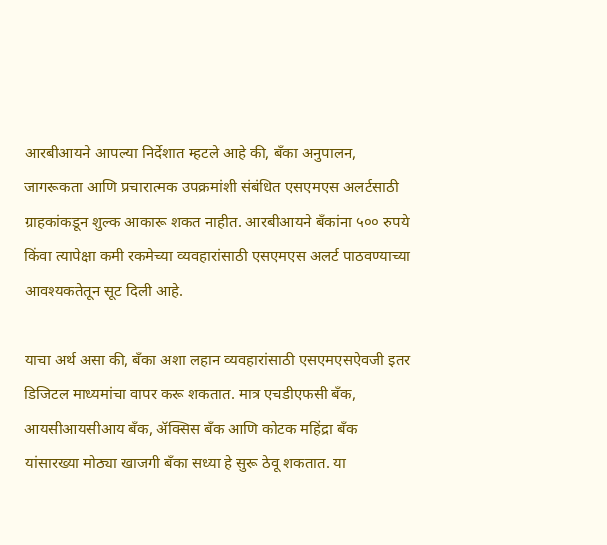आरबीआयने आपल्या निर्देशात म्हटले आहे की, बँका अनुपालन, जागरूकता आणि प्रचारात्मक उपक्रमांशी संबंधित एसएमएस अलर्टसाठी ग्राहकांकडून शुल्क आकारू शकत नाहीत. आरबीआयने बँकांना ५०० रुपये किंवा त्यापेक्षा कमी रकमेच्या व्यवहारांसाठी एसएमएस अलर्ट पाठवण्याच्या आवश्यकतेतून सूट दिली आहे.

याचा अर्थ असा की, बँका अशा लहान व्यवहारांसाठी एसएमएसऐवजी इतर डिजिटल माध्यमांचा वापर करू शकतात. मात्र एचडीएफसी बँक, आयसीआयसीआय बँक, ॲक्सिस बँक आणि कोटक महिंद्रा बँक यांसारख्या मोठ्या खाजगी बँका सध्या हे सुरू ठेवू शकतात. या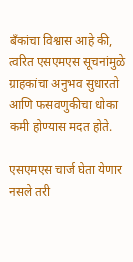बँकांचा विश्वास आहे की, त्वरित एसएमएस सूचनांमुळे ग्राहकांचा अनुभव सुधारतो आणि फसवणुकीचा धोका कमी होण्यास मदत होते.

एसएमएस चार्ज घेता येणार नसले तरी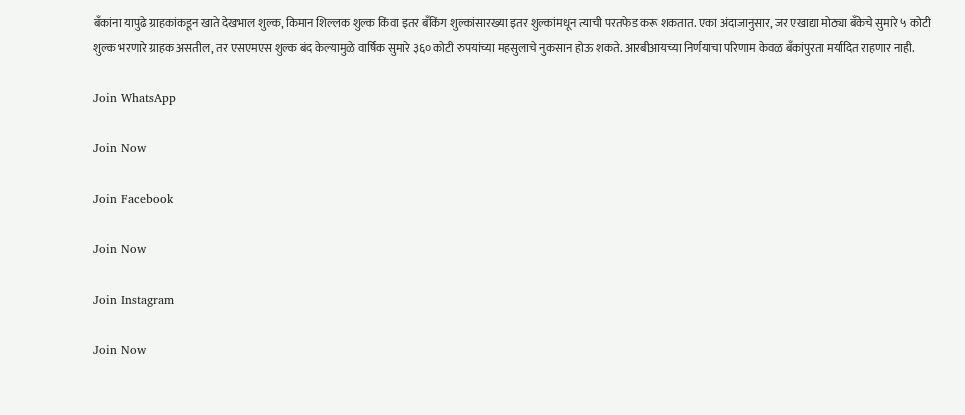बँकांना यापुढे ग्राहकांकडून खाते देखभाल शुल्क, किमान शिल्लक शुल्क किंवा इतर बँकिंग शुल्कांसारख्या इतर शुल्कांमधून त्याची परतफेड करू शकतात. एका अंदाजानुसार, जर एखाद्या मोठ्या बँकेचे सुमारे ५ कोटी शुल्क भरणारे ग्राहक असतील, तर एसएमएस शुल्क बंद केल्यामुळे वार्षिक सुमारे ३६० कोटी रुपयांच्या महसुलाचे नुकसान होऊ शकते. आरबीआयच्या निर्णयाचा परिणाम केवळ बँकांपुरता मर्यादित राहणार नाही.

Join WhatsApp

Join Now

Join Facebook

Join Now

Join Instagram

Join Now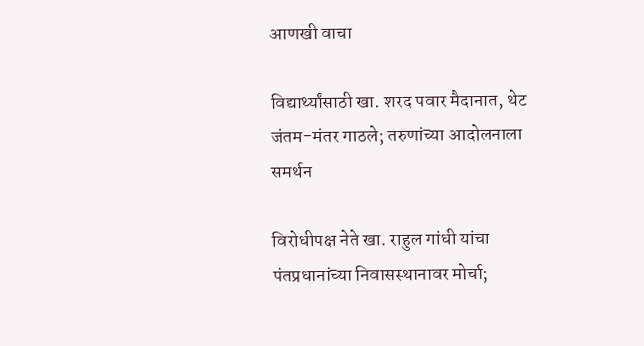आणखी वाचा

विद्यार्थ्यांसाठी खा. शरद पवार मैदानात, थेट जंतम-मंतर गाठले; तरुणांच्या आदोलनाला समर्थन

विरोधीपक्ष नेते खा. राहुल गांधी यांचा पंतप्रधानांच्या निवासस्थानावर मोर्चा;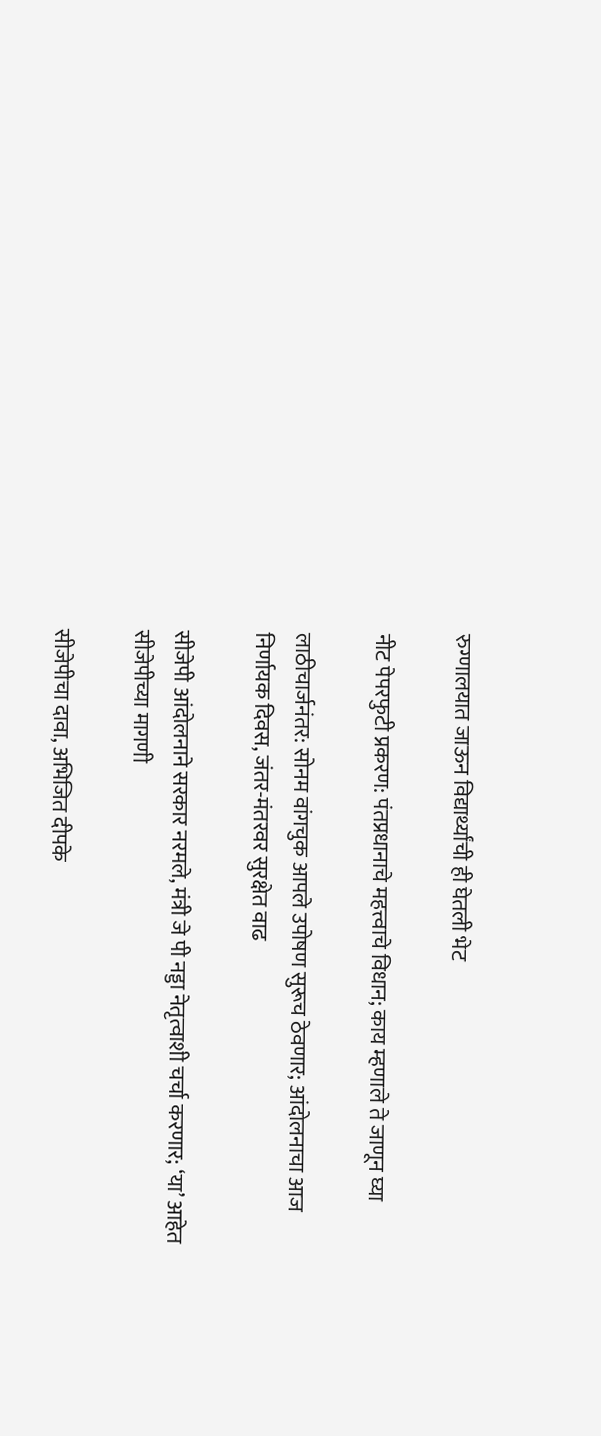रुग्णालयात जाऊन विद्यार्थ्यांची ही घेतली भेट

नीट पेपरफुटी प्रकरण: पंतप्रधानाचे महत्त्वाचे विधान; काय म्हणाले ते जाणून घ्या

लाठीचार्जनंतर: सोनम वांगचुक आपले उपोषण सुरूच ठेवणार; आंदोलनाचा आज निर्णायक दिवस, जंतर-मंतरवर सुरक्षेत वाढ

सीजेपी आंदोलनाने सरकार नरमले, मंत्री जे पी नड्डा नेतृत्वाशी चर्चा करणार; ‘या’ आहेत सीजेपीच्या मागणी

सीजेपीचा दावा, अभिजित दीपके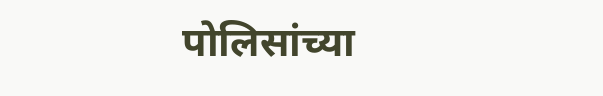पोलिसांच्या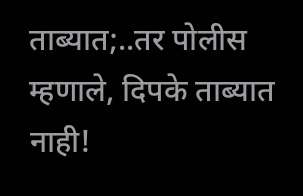ताब्यात;..तर पोलीस म्हणाले, दिपके ताब्यात नाही!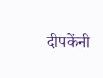दीपकेंनी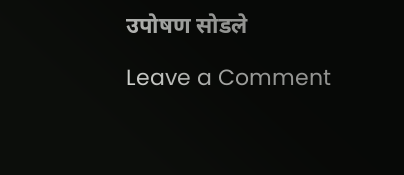उपोषण सोडले

Leave a Comment